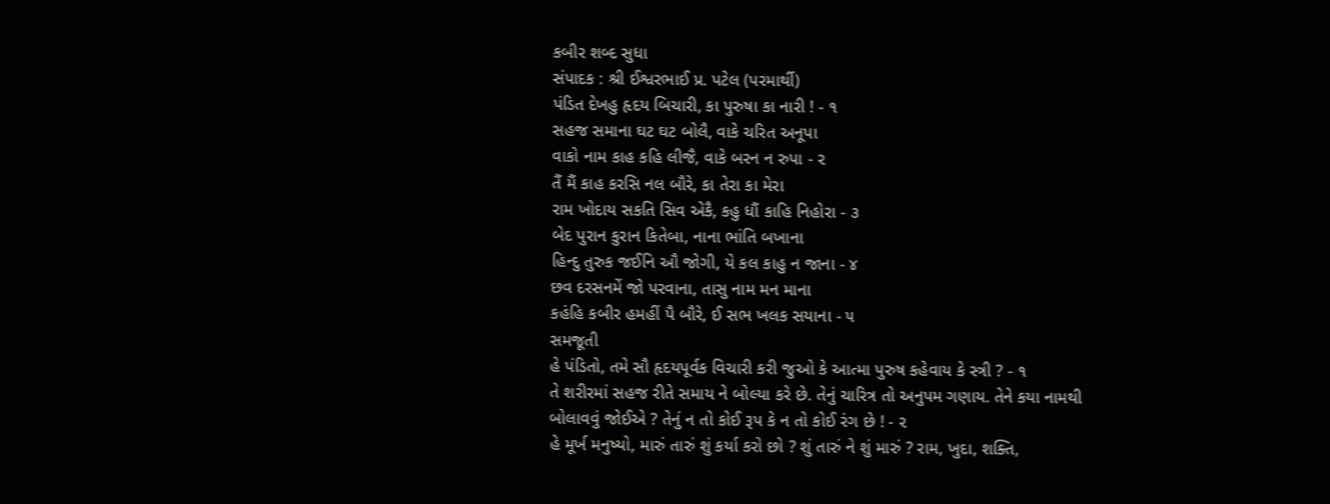કબીર શબ્દ સુધા
સંપાદક : શ્રી ઈશ્વરભાઈ પ્ર. પટેલ (પરમાર્થી)
પંડિત દેખહુ હૃદય બિચારી, કા પુરુષા કા નારી ! - ૧
સહજ સમાના ઘટ ઘટ બોલૈ, વાકે ચરિત અનૂપા
વાકો નામ કાહ કહિ લીજૈ, વાકે બરન ન રુપા - ૨
તૈં મૈં કાહ કરસિ નલ બૌરે, કા તેરા કા મેરા
રામ ખોદાય સકતિ સિવ એકૈ, કહુ ધૌં કાહિ નિહોરા - ૩
બેદ પુરાન કુરાન કિતેબા, નાના ભાંતિ બખાના
હિન્દુ તુરુક જઈનિ ઔ જોગી, યે કલ કાહુ ન જાના - ૪
છવ દરસનમેં જો પરવાના, તાસુ નામ મન માના
કહંહિ કબીર હમહીં પૈ બૌરે, ઈ સભ ખલક સયાના - ૫
સમજૂતી
હે પંડિતો, તમે સૌ હૃદયપૂર્વક વિચારી કરી જુઓ કે આત્મા પુરુષ કહેવાય કે સ્ત્રી ? - ૧
તે શરીરમાં સહજ રીતે સમાય ને બોલ્યા કરે છે. તેનું ચારિત્ર તો અનુપમ ગણાય. તેને કયા નામથી બોલાવવું જોઈએ ? તેનું ન તો કોઈ રૂપ કે ન તો કોઈ રંગ છે ! - ૨
હે મૂર્ખ મનુષ્યો, મારું તારું શું કર્યા કરો છો ? શું તારું ને શું મારું ? રામ, ખુદા, શક્તિ,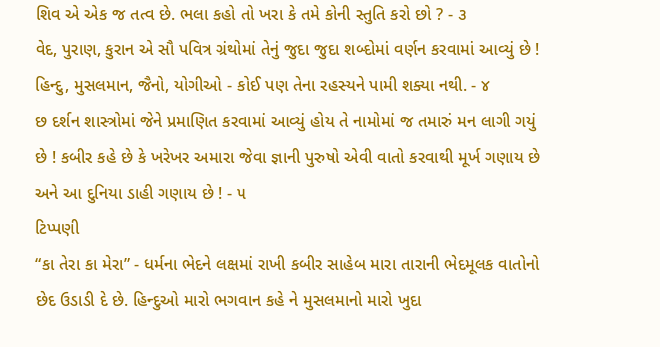શિવ એ એક જ તત્વ છે. ભલા કહો તો ખરા કે તમે કોની સ્તુતિ કરો છો ? - ૩
વેદ, પુરાણ, કુરાન એ સૌ પવિત્ર ગ્રંથોમાં તેનું જુદા જુદા શબ્દોમાં વર્ણન કરવામાં આવ્યું છે ! હિન્દુ, મુસલમાન, જૈનો, યોગીઓ - કોઈ પણ તેના રહસ્યને પામી શક્યા નથી. - ૪
છ દર્શન શાસ્ત્રોમાં જેને પ્રમાણિત કરવામાં આવ્યું હોય તે નામોમાં જ તમારું મન લાગી ગયું છે ! કબીર કહે છે કે ખરેખર અમારા જેવા જ્ઞાની પુરુષો એવી વાતો કરવાથી મૂર્ખ ગણાય છે અને આ દુનિયા ડાહી ગણાય છે ! - ૫
ટિપ્પણી
“કા તેરા કા મેરા” - ધર્મના ભેદને લક્ષમાં રાખી કબીર સાહેબ મારા તારાની ભેદમૂલક વાતોનો છેદ ઉડાડી દે છે. હિન્દુઓ મારો ભગવાન કહે ને મુસલમાનો મારો ખુદા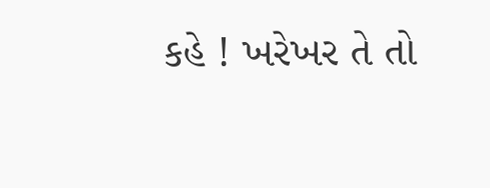કહે ! ખરેખર તે તો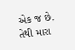એક જ છે. તેથી મારા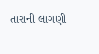તારાની લાગણી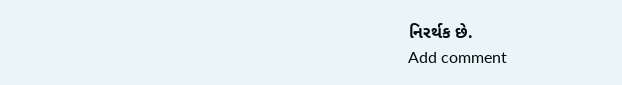નિરર્થક છે.
Add comment